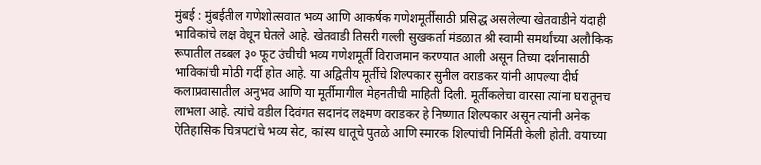मुंबई : मुंबईतील गणेशोत्सवात भव्य आणि आकर्षक गणेशमूर्तींसाठी प्रसिद्ध असलेल्या खेतवाडीने यंदाही भाविकांचे लक्ष वेधून घेतले आहे. खेतवाडी तिसरी गल्ली सुखकर्ता मंडळात श्री स्वामी समर्थांच्या अलौकिक रूपातील तब्बल ३० फूट उंचीची भव्य गणेशमूर्ती विराजमान करण्यात आली असून तिच्या दर्शनासाठी भाविकांची मोठी गर्दी होत आहे. या अद्वितीय मूर्तीचे शिल्पकार सुनील वराडकर यांनी आपल्या दीर्घ कलाप्रवासातील अनुभव आणि या मूर्तीमागील मेहनतीची माहिती दिली. मूर्तीकलेचा वारसा त्यांना घरातूनच लाभला आहे. त्यांचे वडील दिवंगत सदानंद लक्ष्मण वराडकर हे निष्णात शिल्पकार असून त्यांनी अनेक ऐतिहासिक चित्रपटांचे भव्य सेट, कांस्य धातूचे पुतळे आणि स्मारक शिल्पांची निर्मिती केली होती. वयाच्या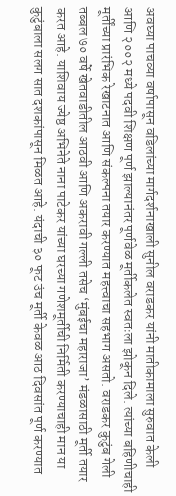अवघ्या पाचव्या वर्षापासून वडिलांच्या मार्गदर्शनाखाली सुनील वराडकर यांनी मातीकामाला सुरुवात केली आणि २००२ मध्ये पदवी शिक्षण पूर्ण झाल्यानंतर पूर्णवेळ मूर्तीकलेत स्वतःला झोकून दिले. त्यांच्या बहिणीचाही मूर्तींच्या प्रारंभिक रेखाटनात आणि संकल्पना तयार करण्यात महत्त्वाचा सहभाग असतो. वराडकर कुटुंब गेली तब्बल ७० वर्षे खेतवाडीतील आठवी आणि अकरावी गल्ली तसेच ‘मुंबईचा महाराजा’ मंडळासाठी मूर्ती तयार करत आहे. याशिवाय ज्येष्ठ अभिनेते नाना पाटेकर यांच्या घरच्या गणेशमूर्तीची निर्मिती करण्याचाही मान या कुटुंबाला सलग सात दशकांपासून मिळत आहे. यंदाची ३० फूट उंच मूर्ती केवळ आठ दिवसांत पूर्ण करण्यात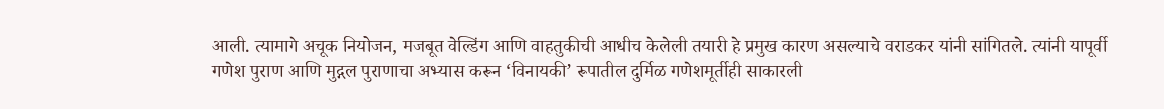आली. त्यामागे अचूक नियोजन, मजबूत वेल्डिंग आणि वाहतुकीची आधीच केलेली तयारी हे प्रमुख कारण असल्याचे वराडकर यांनी सांगितले. त्यांनी यापूर्वी गणेश पुराण आणि मुद्गल पुराणाचा अभ्यास करून ‘विनायकी’ रूपातील दुर्मिळ गणेशमूर्तीही साकारली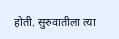होती. सुरुवातीला त्या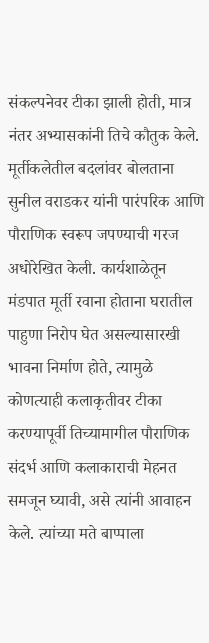संकल्पनेवर टीका झाली होती, मात्र नंतर अभ्यासकांनी तिचे कौतुक केले.
मूर्तीकलेतील बदलांवर बोलताना सुनील वराडकर यांनी पारंपरिक आणि पौराणिक स्वरूप जपण्याची गरज अधोरेखित केली. कार्यशाळेतून मंडपात मूर्ती रवाना होताना घरातील पाहुणा निरोप घेत असल्यासारखी भावना निर्माण होते, त्यामुळे कोणत्याही कलाकृतीवर टीका करण्यापूर्वी तिच्यामागील पौराणिक संदर्भ आणि कलाकाराची मेहनत समजून घ्यावी, असे त्यांनी आवाहन केले. त्यांच्या मते बाप्पाला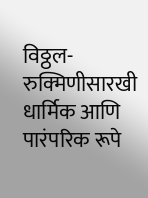विठ्ठल-रुक्मिणीसारखी धार्मिक आणि पारंपरिक रूपे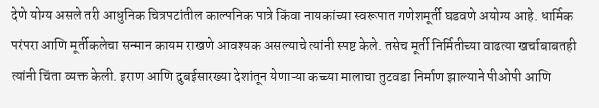देणे योग्य असले तरी आधुनिक चित्रपटांतील काल्पनिक पात्रे किंवा नायकांच्या स्वरूपात गणेशमूर्ती घडवणे अयोग्य आहे. धार्मिक परंपरा आणि मूर्तीकलेचा सन्मान कायम राखणे आवश्यक असल्याचे त्यांनी स्पष्ट केले. तसेच मूर्ती निर्मितीच्या वाढत्या खर्चाबाबतही त्यांनी चिंता व्यक्त केली. इराण आणि दुबईसारख्या देशांतून येणाऱ्या कच्च्या मालाचा तुटवडा निर्माण झाल्याने पीओपी आणि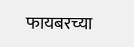फायबरच्या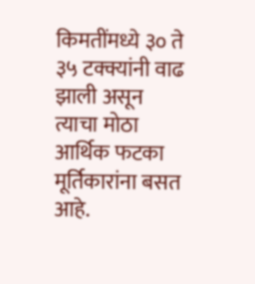किमतींमध्ये ३० ते ३५ टक्क्यांनी वाढ झाली असून त्याचा मोठा आर्थिक फटका मूर्तिकारांना बसत आहे.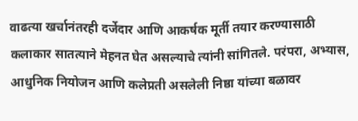वाढत्या खर्चानंतरही दर्जेदार आणि आकर्षक मूर्ती तयार करण्यासाठी कलाकार सातत्याने मेहनत घेत असल्याचे त्यांनी सांगितले. परंपरा, अभ्यास, आधुनिक नियोजन आणि कलेप्रती असलेली निष्ठा यांच्या बळावर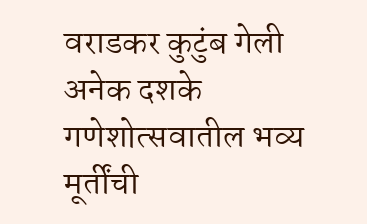वराडकर कुटुंब गेली अनेक दशके गणेशोत्सवातील भव्य मूर्तींची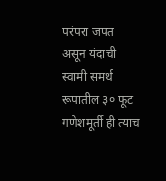परंपरा जपत असून यंदाची स्वामी समर्थ रूपातील ३० फूट गणेशमूर्ती ही त्याच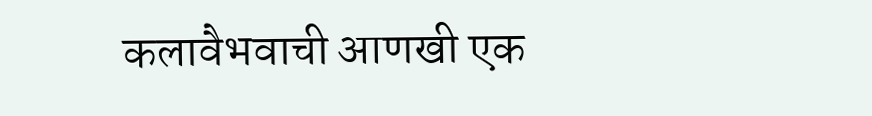कलावैभवाची आणखी एक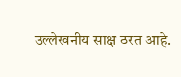उल्लेखनीय साक्ष ठरत आहे.